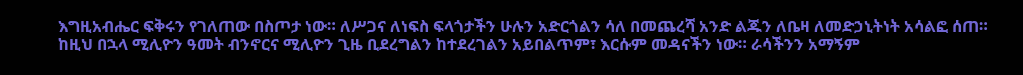እግዚአብሔር ፍቅሩን የገለጠው በስጦታ ነው። ለሥጋና ለነፍስ ፍላጎታችን ሁሉን አድርጎልን ሳለ በመጨረሻ አንድ ልጁን ለቤዛ ለመድኃኒትነት አሳልፎ ሰጠ። ከዚህ በኋላ ሚሊዮን ዓመት ብንኖርና ሚሊዮን ጊዜ ቢደረግልን ከተደረገልን አይበልጥም፣ እርሱም መዳናችን ነው። ራሳችንን አማኝም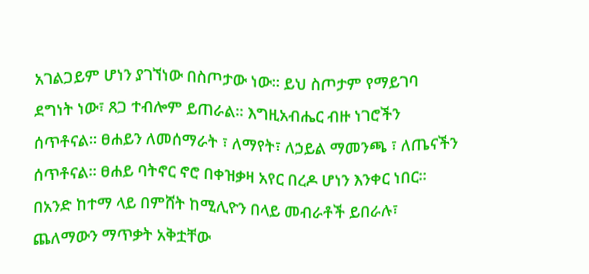አገልጋይም ሆነን ያገኘነው በስጦታው ነው። ይህ ስጦታም የማይገባ ደግነት ነው፣ ጸጋ ተብሎም ይጠራል። እግዚአብሔር ብዙ ነገሮችን ሰጥቶናል። ፀሐይን ለመሰማራት ፣ ለማየት፣ ለኃይል ማመንጫ ፣ ለጤናችን ሰጥቶናል። ፀሐይ ባትኖር ኖሮ በቀዝቃዛ አየር በረዶ ሆነን እንቀር ነበር። በአንድ ከተማ ላይ በምሸት ከሚሊዮን በላይ መብራቶች ይበራሉ፣ ጨለማውን ማጥቃት አቅቷቸው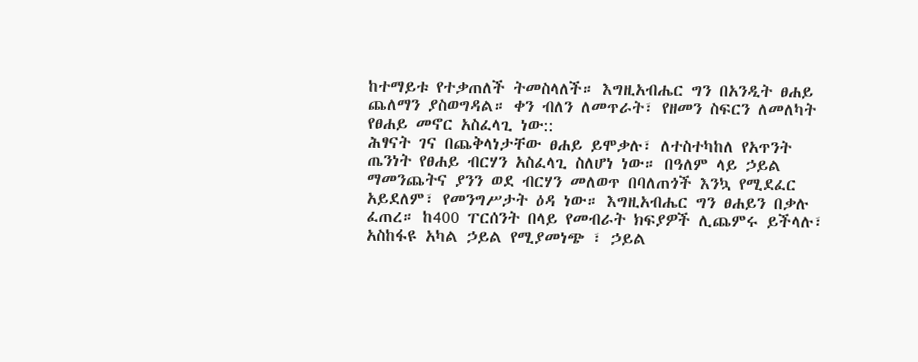ከተማይቱ የተቃጠለች ትመስላለች። እግዚአብሔር ግን በአንዲት ፀሐይ ጨለማን ያስወግዳል። ቀን ብለን ለመጥራት፣ የዘመን ስፍርን ለመለካት የፀሐይ መኖር አስፈላጊ ነው::
ሕፃናት ገና በጨቅላነታቸው ፀሐይ ይሞቃሉ፣ ለተስተካከለ የአጥንት ጤንነት የፀሐይ ብርሃን አስፈላጊ ስለሆነ ነው። በዓለም ላይ ኃይል ማመንጨትና ያንን ወደ ብርሃን መለወጥ በባለጠጎች እንኳ የሚደፈር አይደለም፣ የመንግሥታት ዕዳ ነው። እግዚአብሔር ግን ፀሐይን በቃሉ ፈጠረ። ከ400 ፐርሰንት በላይ የመብራት ክፍያዎች ሊጨምሩ ይችላሉ፣ አስከፋዩ አካል ኃይል የሚያመነጭ ፣ ኃይል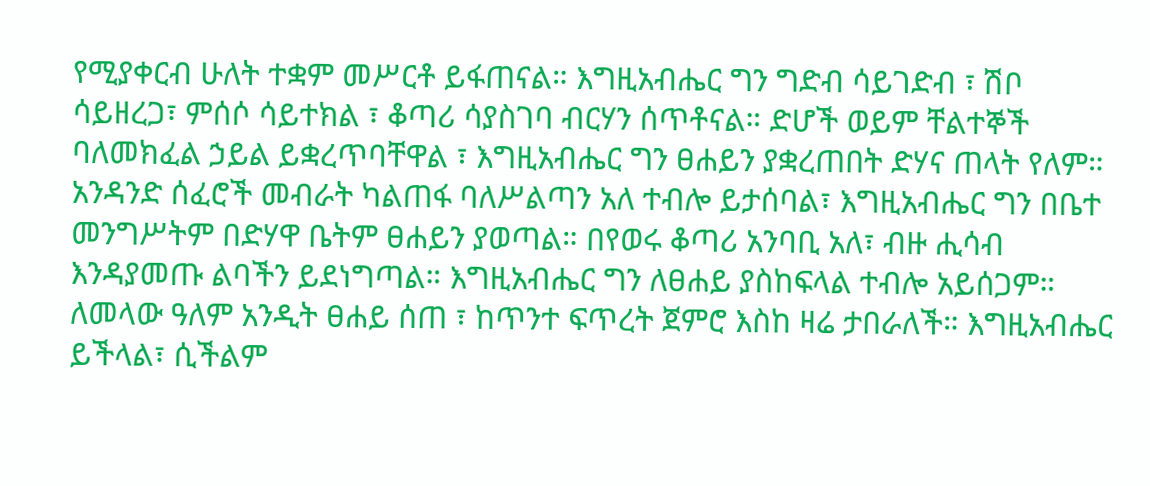የሚያቀርብ ሁለት ተቋም መሥርቶ ይፋጠናል። እግዚአብሔር ግን ግድብ ሳይገድብ ፣ ሽቦ ሳይዘረጋ፣ ምሰሶ ሳይተክል ፣ ቆጣሪ ሳያስገባ ብርሃን ሰጥቶናል። ድሆች ወይም ቸልተኞች ባለመክፈል ኃይል ይቋረጥባቸዋል ፣ እግዚአብሔር ግን ፀሐይን ያቋረጠበት ድሃና ጠላት የለም። አንዳንድ ሰፈሮች መብራት ካልጠፋ ባለሥልጣን አለ ተብሎ ይታሰባል፣ እግዚአብሔር ግን በቤተ መንግሥትም በድሃዋ ቤትም ፀሐይን ያወጣል። በየወሩ ቆጣሪ አንባቢ አለ፣ ብዙ ሒሳብ እንዳያመጡ ልባችን ይደነግጣል። እግዚአብሔር ግን ለፀሐይ ያስከፍላል ተብሎ አይሰጋም። ለመላው ዓለም አንዲት ፀሐይ ሰጠ ፣ ከጥንተ ፍጥረት ጀምሮ እስከ ዛሬ ታበራለች። እግዚአብሔር ይችላል፣ ሲችልም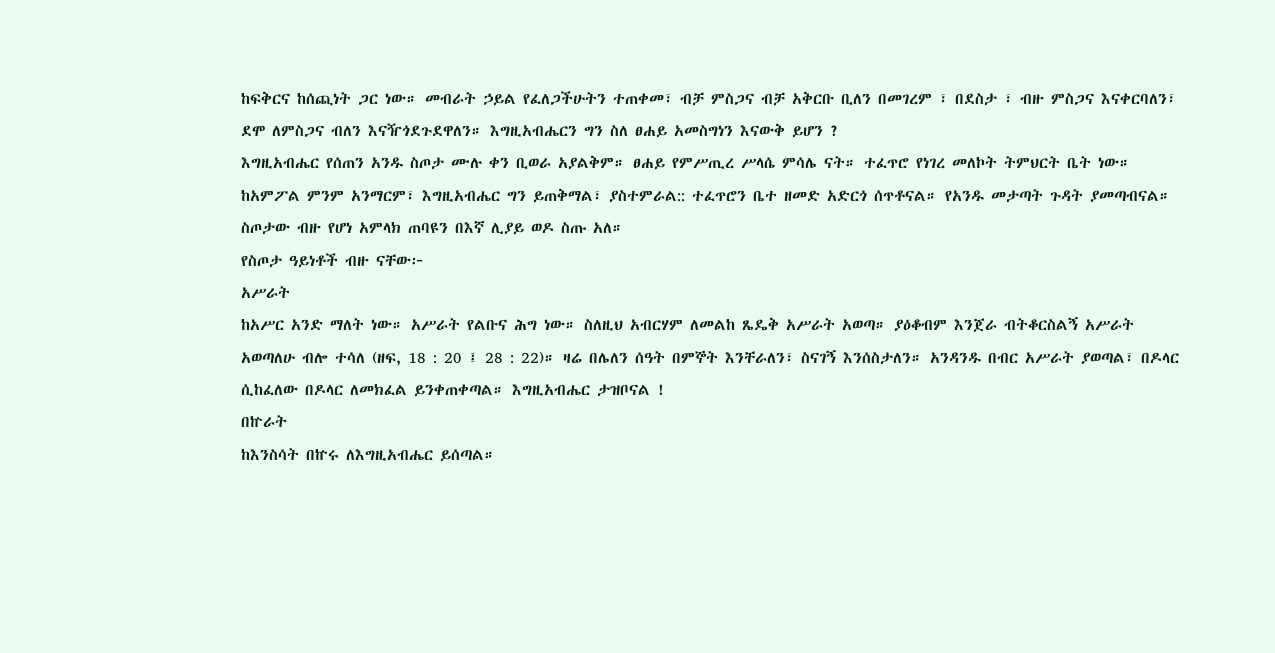ከፍቅርና ከሰጪነት ጋር ነው። መብራት ኃይል የፈለጋችሁትን ተጠቀመ፣ ብቻ ምስጋና ብቻ አቅርቡ ቢለን በመገረም ፣ በደስታ ፣ ብዙ ምስጋና እናቀርባለን፣ ደሞ ለምስጋና ብለን እናዥጎደጉደዋለን። እግዚአብሔርን ግን ስለ ፀሐይ አመስግነን እናውቅ ይሆን ?
እግዚአብሔር የሰጠን አንዱ ስጦታ ሙሉ ቀን ቢወራ አያልቅም። ፀሐይ የምሥጢረ ሥላሴ ምሳሌ ናት። ተፈጥሮ የነገረ መለኮት ትምህርት ቤት ነው። ከአምፖል ምንም አንማርም፣ እግዚአብሔር ግን ይጠቅማል፣ ያስተምራል:: ተፈጥሮን ቤተ ዘመድ አድርጎ ሰጥቶናል። የአንዱ መታጣት ጉዳት ያመጣብናል። ስጦታው ብዙ የሆነ አምላክ ጠባዩን በእኛ ሊያይ ወዶ ስጡ አለ።
የስጦታ ዓይነቶች ብዙ ናቸው፦
አሥራት
ከአሥር አንድ ማለት ነው። አሥራት የልቡና ሕግ ነው። ስለዚህ አብርሃም ለመልከ ጼዴቅ አሥራት አወጣ። ያዕቆብም እንጀራ ብትቆርስልኝ አሥራት አወጣለሁ ብሎ ተሳለ (ዘፍ, 18 : 20 ፤ 28 : 22)። ዛሬ በሌለን ሰዓት በምኞት እንቸራለን፣ ስናገኝ እንሰስታለን። አንዳንዱ በብር አሥራት ያወጣል፣ በዶላር ሲከፈለው በዶላር ለመክፈል ይንቀጠቀጣል። እግዚአብሔር ታዝቦናል !
በኵራት
ከእንስሳት በኵሩ ለእግዚአብሔር ይሰጣል።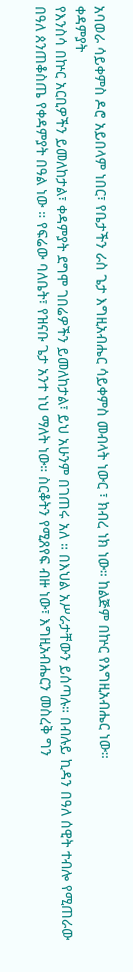አባወራ ሳይቀምስ ዶሮ አይበላም ነበር፣ የቤታችን ራስ ጌታ እግዚአብሔር ሳይቀምስ መብላት ነውር ፣ ክብረ ነክ ነው። ከልጅም በኵር የእግዚአብሔር ነው።
ቀዳምያት
የእንስሳ በኵር አርቢዎችን ይመለከታል፣ ቀዳምያት ደግሞ ገበሬዎችን ይመለከታል፣ ይህ አሁንም በገጠሩ አለ ። በእህል አሥራታቸውን ይሰጣሉ። በብሉይ ኪዳን በዓለ ሰዊት ተብሎ የሚጠራው በዓለ ጰንጠቆስጤ የቀዳምያት በዓል ነው ። የፍሬው ባለቤት፣ የዝናቡ ጌታ አንተ ነህ ማለት ነው። ስርቆትን የሚጸየፍ ብዙ ነው፣ እግዚአብሔርን መስረቅ ግን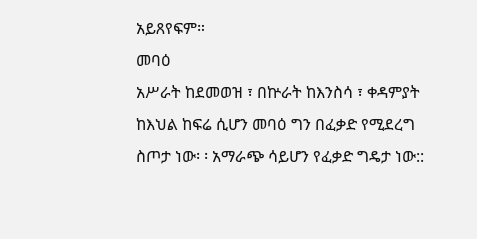አይጸየፍም።
መባዕ
አሥራት ከደመወዝ ፣ በኵራት ከእንስሳ ፣ ቀዳምያት ከእህል ከፍሬ ሲሆን መባዕ ግን በፈቃድ የሚደረግ ስጦታ ነው፡ ፡ አማራጭ ሳይሆን የፈቃድ ግዴታ ነው::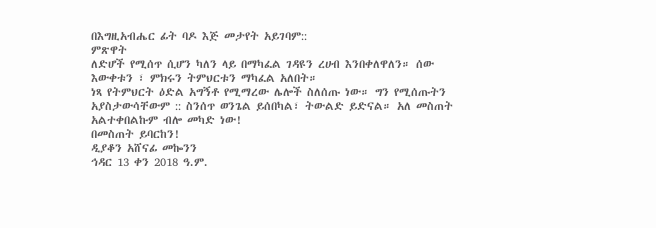በእግዚአብሔር ፊት ባዶ እጅ መታየት አይገባም::
ምጽዋት
ለድሆች የሚሰጥ ሲሆን ካለን ላይ በማካፈል ገዳዩን ረሀብ እንበቀለዋለን። ሰው እውቀቱን ፣ ምክሩን ትምህርቱን ማካፈል አለበት።
ነጻ የትምህርት ዕድል አግኝቶ የሚማረው ሌሎች ስለሰጡ ነው። ግን የሚሰጡትን አያስታውሳቸውም :: ስንሰጥ ወንጌል ይሰበካል፣ ትውልድ ይድናል። አለ መስጠት አልተቀበልኩም ብሎ መካድ ነው!
በመስጠት ይባርከን!
ዲያቆን አሸናፊ መኰንን
ኅዳር 13 ቀን 2018 ዓ.ም.